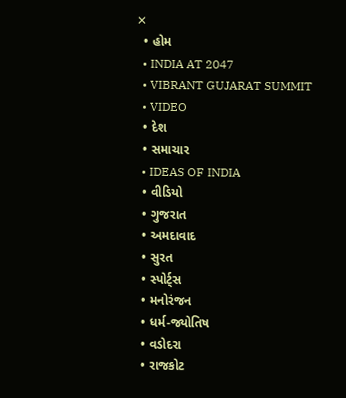✕
  • હોમ
  • INDIA AT 2047
  • VIBRANT GUJARAT SUMMIT
  • VIDEO
  • દેશ
  • સમાચાર
  • IDEAS OF INDIA
  • વીડિયો
  • ગુજરાત
  • અમદાવાદ
  • સુરત
  • સ્પોર્ટ્સ
  • મનોરંજન
  • ધર્મ-જ્યોતિષ
  • વડોદરા
  • રાજકોટ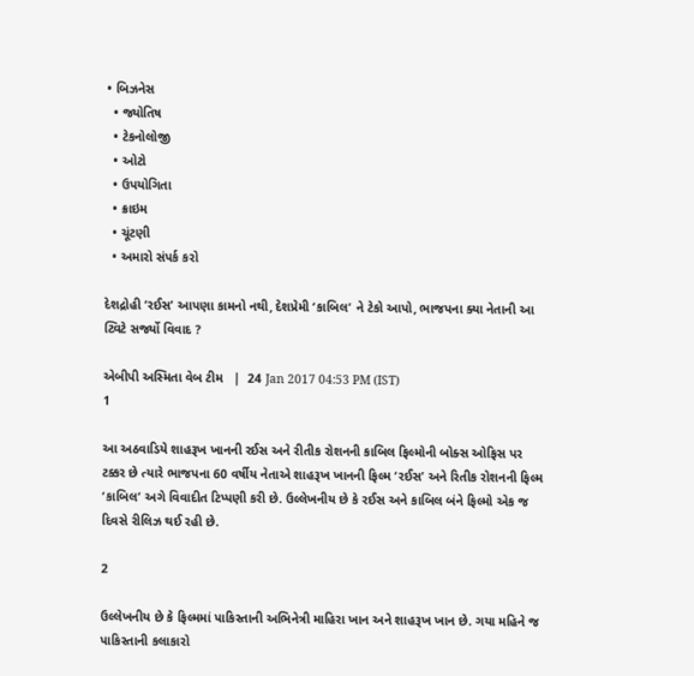• બિઝનેસ
  • જ્યોતિષ
  • ટેકનોલોજી
  • ઓટો
  • ઉપયોગિતા
  • ક્રાઇમ
  • ચૂંટણી
  • અમારો સંપર્ક કરો

દેશદ્રોહી ‘રઈસ’ આપણા કામનો નથી, દેશપ્રેમી ‘કાબિલ’ ને ટેકો આપો, ભાજપના ક્યા નેતાની આ ટ્વિટે સર્જ્યો વિવાદ ?

એબીપી અસ્મિતા વેબ ટીમ   |  24 Jan 2017 04:53 PM (IST)
1

આ અઠવાડિયે શાહરૂખ ખાનની રઈસ અને રીતીક રોશનની કાબિલ ફિલ્મોની બોક્સ ઓફિસ પર ટક્કર છે ત્યારે ભાજપના 60 વર્ષીય નેતાએ શાહરૂખ ખાનની ફિલ્મ ‘રઈસ’ અને રિતીક રોશનની ફિલ્મ ‘કાબિલ’ અગે વિવાદીત ટિપ્પણી કરી છે. ઉલ્લેખનીય છે કે રઈસ અને કાબિલ બંને ફિલ્મો એક જ દિવસે રીલિઝ થઈ રહી છે.

2

ઉલ્લેખનીય છે કે ફિલ્મમાં પાકિસ્તાની અભિનેત્રી માહિરા ખાન અને શાહરૂખ ખાન છે. ગયા મહિને જ પાકિસ્તાની કલાકારો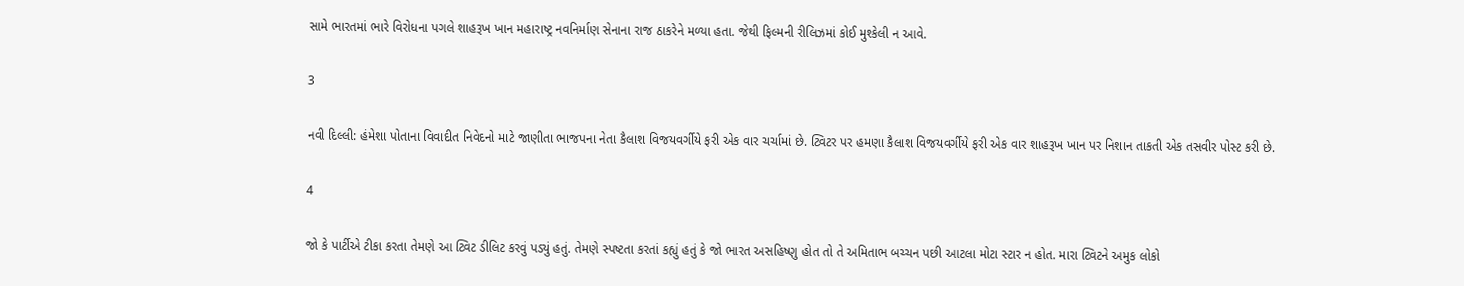સામે ભારતમાં ભારે વિરોધના પગલે શાહરૂખ ખાન મહારાષ્ટ્ર નવનિર્માણ સેનાના રાજ ઠાકરેને મળ્યા હતા. જેથી ફિલ્મની રીલિઝમાં કોઈ મુશ્કેલી ન આવે.

3

નવી દિલ્લી: હંમેશા પોતાના વિવાદીત નિવેદનો માટે જાણીતા ભાજપના નેતા કૈલાશ વિજયવર્ગીયે ફરી એક વાર ચર્ચામાં છે. ટ્વિટર પર હમણા કૈલાશ વિજયવર્ગીયે ફરી એક વાર શાહરૂખ ખાન પર નિશાન તાકતી એક તસવીર પોસ્ટ કરી છે.

4

જો કે પાર્ટીએ ટીકા કરતા તેમણે આ ટ્વિટ ડીલિટ કરવું પડ્યું હતું. તેમણે સ્પષ્ટતા કરતાં કહ્યું હતું કે જો ભારત અસહિષ્ણુ હોત તો તે અમિતાભ બચ્ચન પછી આટલા મોટા સ્ટાર ન હોત. મારા ટ્વિટને અમુક લોકો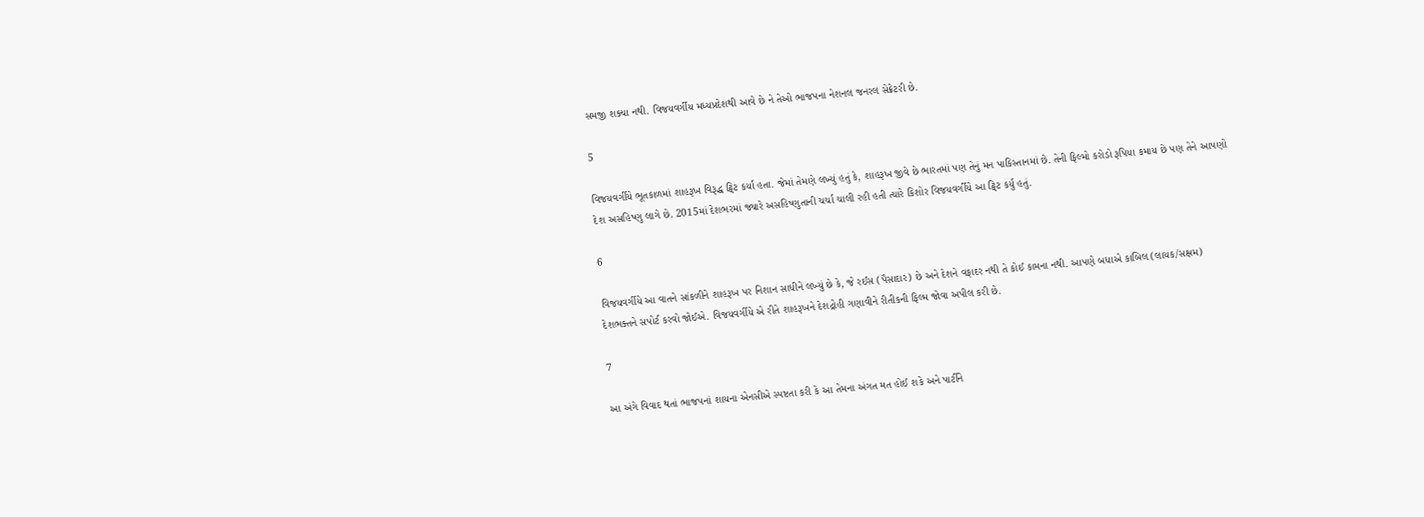સમજી શક્યા નથી. વિજયવર્ગીય મધ્યપ્રદેશથી આવે છે ને તેઓ ભાજપના નેશનલ જનરલ સેક્રેટરી છે.

5

વિજયવર્ગીયે ભૂતકાળમાં શાહરૂખ વિરૂદ્ધ ટ્વિટ કર્યા હતા. જેમાં તેમણે લખ્યું હતું કે, શાહરૂખ જીવે છે ભારતમાં પણ તેનું મન પાકિસ્તાનમાં છે. તેની ફિલ્મો કરોડો રૂપિયા કમાય છે પણ તેને આપણો દેશ અસહિષ્ણુ લાગે છે. 2015માં દેશભરમાં જ્યારે અસહિષ્ણુતાની ચર્ચા ચાલી રહી હતી ત્યારે કિશોર વિજયવર્ગીયે આ ટ્વિટ કર્યુ હતું.

6

વિજયવર્ગીયે આ વાતને સાંકળીને શાહરૂખ પર નિશાન સાધીને લખ્યું છે કે, જે રઈસ (પૈસાદાર) છે અને દેશને વફાદર નથી તે કોઈ કામના નથી. આપણે બધાએ કાબિલ (લાયક/સક્ષમ) દેશભક્તને સપોર્ટ કરવો જોઈએ. વિજયવર્ગીયે એ રીતે શાહરૂખને દેશદ્રોહી ગણાવીને રીતીકની ફિલ્મ જોવા અપીલ કરી છે.

7

આ અંગે વિવાદ થતાં ભાજપનાં શાયના એનસીએ સ્પષ્ટતા કરી કે આ તેમના અંગત મત હોઈ શકે અને પાર્ટીને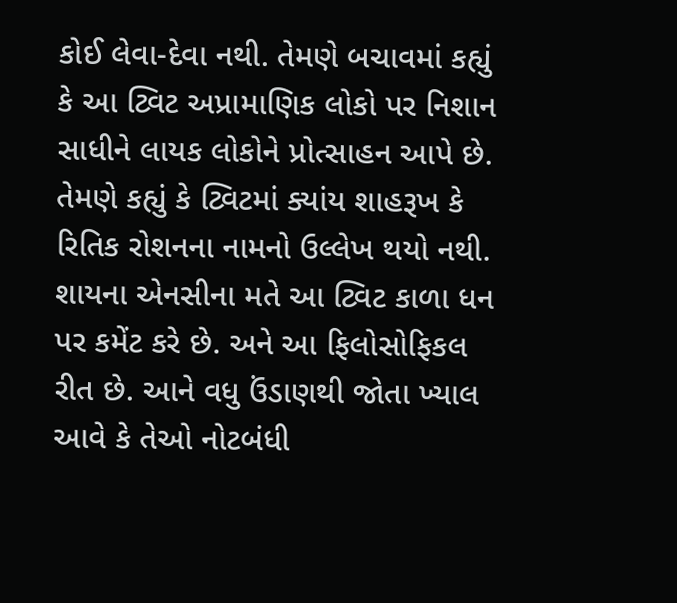કોઈ લેવા-દેવા નથી. તેમણે બચાવમાં કહ્યું કે આ ટ્વિટ અપ્રામાણિક લોકો પર નિશાન સાધીને લાયક લોકોને પ્રોત્સાહન આપે છે. તેમણે કહ્યું કે ટ્વિટમાં ક્યાંય શાહરૂખ કે રિતિક રોશનના નામનો ઉલ્લેખ થયો નથી. શાયના એનસીના મતે આ ટ્વિટ કાળા ધન પર કમેંટ કરે છે. અને આ ફિલોસોફિકલ રીત છે. આને વધુ ઉંડાણથી જોતા ખ્યાલ આવે કે તેઓ નોટબંધી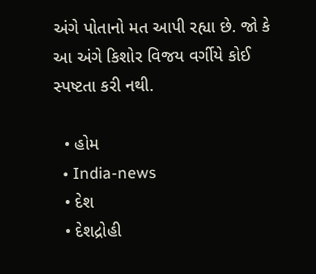અંગે પોતાનો મત આપી રહ્યા છે. જો કે આ અંગે કિશોર વિજય વર્ગીયે કોઈ સ્પષ્ટતા કરી નથી.

  • હોમ
  • India-news
  • દેશ
  • દેશદ્રોહી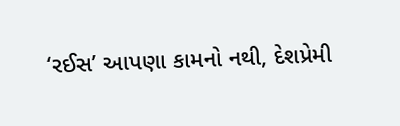‘રઈસ’ આપણા કામનો નથી, દેશપ્રેમી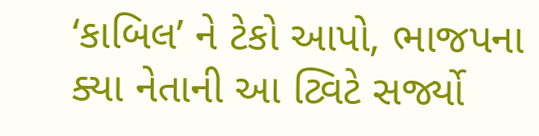‘કાબિલ’ ને ટેકો આપો, ભાજપના ક્યા નેતાની આ ટ્વિટે સર્જ્યો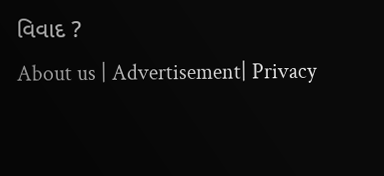વિવાદ ?
About us | Advertisement| Privacy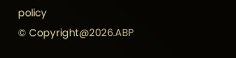policy
© Copyright@2026.ABP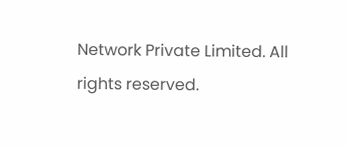Network Private Limited. All rights reserved.